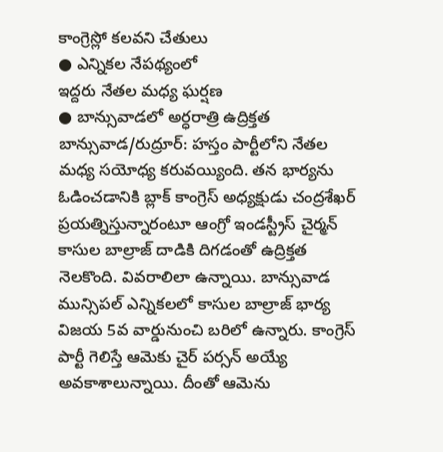కాంగ్రెస్లో కలవని చేతులు
● ఎన్నికల నేపథ్యంలో
ఇద్దరు నేతల మధ్య ఘర్షణ
● బాన్సువాడలో అర్ధరాత్రి ఉద్రిక్తత
బాన్సువాడ/రుద్రూర్: హస్తం పార్టీలోని నేతల మధ్య సయోధ్య కరువయ్యింది. తన భార్యను ఓడించడానికి బ్లాక్ కాంగ్రెస్ అధ్యక్షుడు చంద్రశేఖర్ ప్రయత్నిస్తున్నారంటూ ఆంగ్రో ఇండస్ట్రీస్ చైర్మన్ కాసుల బాల్రాజ్ దాడికి దిగడంతో ఉద్రిక్తత నెలకొంది. వివరాలిలా ఉన్నాయి. బాన్సువాడ మున్సిపల్ ఎన్నికలలో కాసుల బాల్రాజ్ భార్య విజయ 5వ వార్డునుంచి బరిలో ఉన్నారు. కాంగ్రెస్ పార్టీ గెలిస్తే ఆమెకు చైర్ పర్సన్ అయ్యే అవకాశాలున్నాయి. దీంతో ఆమెను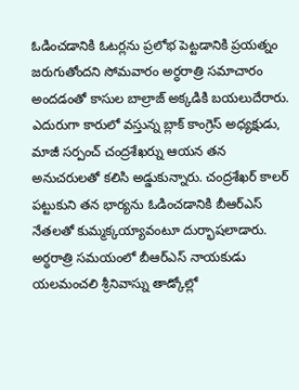ఓడించడానికి ఓటర్లను ప్రలోభ పెట్టడానికి ప్రయత్నం జరుగుతోందని సోమవారం అర్ధరాత్రి సమాచారం అందడంతో కాసుల బాల్రాజ్ అక్కడికి బయలుదేరారు. ఎదురుగా కారులో వస్తున్న బ్లాక్ కాంగ్రెస్ అధ్యక్షుడు, మాజీ సర్పంచ్ చంద్రశేఖర్ను ఆయన తన అనుచరులతో కలిసి అడ్డుకున్నారు. చంద్రశేఖర్ కాలర్ పట్టుకుని తన భార్యను ఓడించడానికి బీఆర్ఎస్ నేతలతో కుమ్మక్కయ్యావంటూ దుర్భాషలాడారు. అర్ధరాత్రి సమయంలో బీఆర్ఎస్ నాయకుడు యలమంచలి శ్రీనివాస్ను తాడ్కోల్లో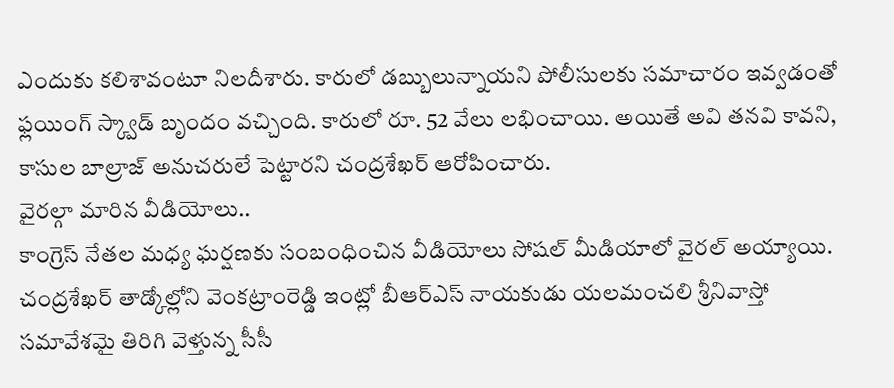ఎందుకు కలిశావంటూ నిలదీశారు. కారులో డబ్బులున్నాయని పోలీసులకు సమాచారం ఇవ్వడంతో ఫ్లయింగ్ స్క్వాడ్ బృందం వచ్చింది. కారులో రూ. 52 వేలు లభించాయి. అయితే అవి తనవి కావని, కాసుల బాల్రాజ్ అనుచరులే పెట్టారని చంద్రశేఖర్ ఆరోపించారు.
వైరల్గా మారిన వీడియోలు..
కాంగ్రెస్ నేతల మధ్య ఘర్షణకు సంబంధించిన వీడియోలు సోషల్ మీడియాలో వైరల్ అయ్యాయి. చంద్రశేఖర్ తాడ్కోల్లోని వెంకట్రాంరెడ్డి ఇంట్లో బీఆర్ఎస్ నాయకుడు యలమంచలి శ్రీనివాస్తో సమావేశమై తిరిగి వెళ్తున్న సీసీ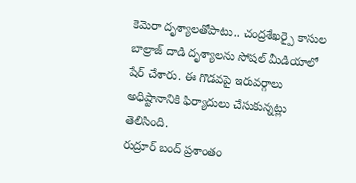కెమెరా దృశ్యాలతోపాటు.. చంద్రశేఖర్పై కాసుల బాల్రాజ్ దాడి దృశ్యాలను సోషల్ మీడియాలో షేర్ చేశారు. ఈ గొడవపై ఇరువర్గాలు అధిష్టానానికి ఫిర్యాదులు చేసుకున్నట్లు తెలిసింది.
రుద్రూర్ బంద్ ప్రశాంతం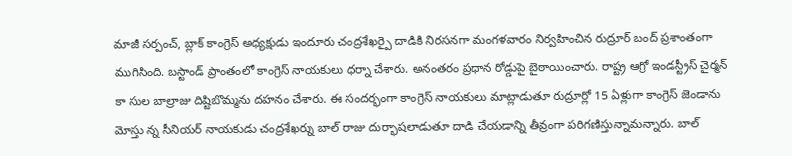మాజీ సర్పంచ్, బ్లాక్ కాంగ్రెస్ అధ్యక్షుడు ఇందూరు చంద్రశేఖర్పై దాడికి నిరసనగా మంగళవారం నిర్వహించిన రుద్రూర్ బంద్ ప్రశాంతంగా ముగిసింది. బస్టాండ్ ప్రాంతంలో కాంగ్రెస్ నాయకులు ధర్నా చేశారు. అనంతరం ప్రధాన రోడ్డుపై బైఠాయించారు. రాష్ట్ర ఆగ్రో ఇండస్ట్రీస్ చైర్మన్ కా సుల బాల్రాజు దిష్టిబొమ్మను దహనం చేశారు. ఈ సందర్భంగా కాంగ్రెస్ నాయకులు మాట్లాడుతూ రుద్రూర్లో 15 ఏళ్లుగా కాంగ్రెస్ జెండాను మోస్తు న్న సీనియర్ నాయకుడు చంద్రశేఖర్ను బాల్ రాజు దుర్భాషలాడుతూ దాడి చేయడాన్ని తీవ్రంగా పరిగణిస్తున్నామన్నారు. బాల్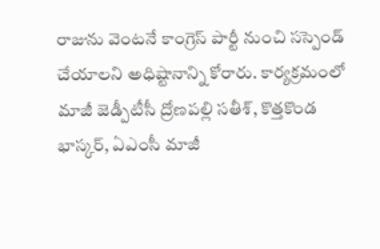రాజును వెంటనే కాంగ్రెస్ పార్టీ నుంచి సస్పెండ్ చేయాలని అధిష్టానాన్ని కోరారు. కార్యక్రమంలో మాజీ జెడ్పీటీసీ ద్రోణపల్లి సతీశ్, కొత్తకొండ భాస్కర్, ఏఎంసీ మాజీ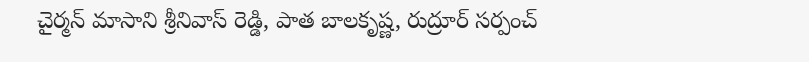చైర్మన్ మాసాని శ్రీనివాస్ రెడ్డి, పాత బాలకృష్ణ, రుద్రూర్ సర్పంచ్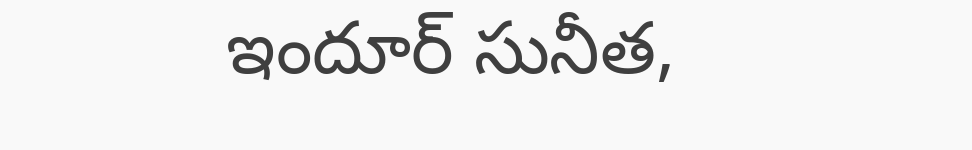ఇందూర్ సునీత,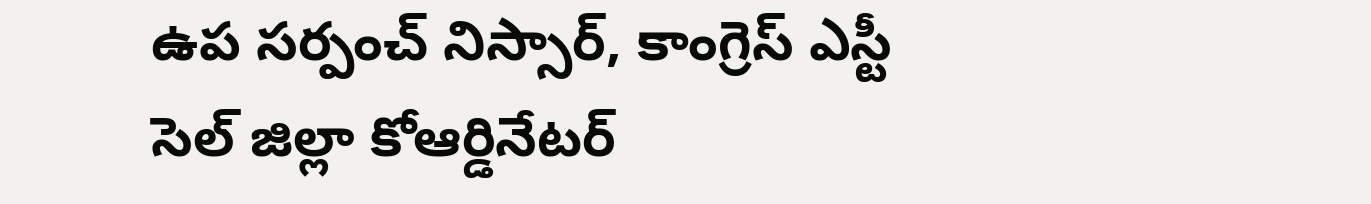ఉప సర్పంచ్ నిస్సార్, కాంగ్రెస్ ఎస్టీ సెల్ జిల్లా కోఆర్డినేటర్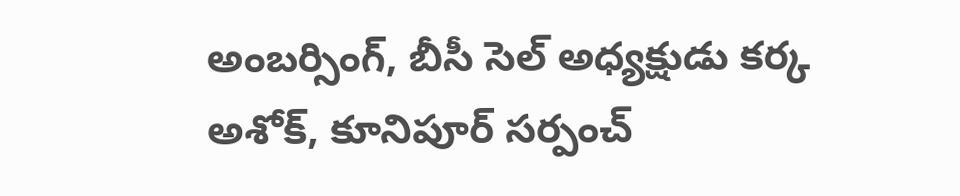అంబర్సింగ్, బీసీ సెల్ అధ్యక్షుడు కర్క అశోక్, కూనిపూర్ సర్పంచ్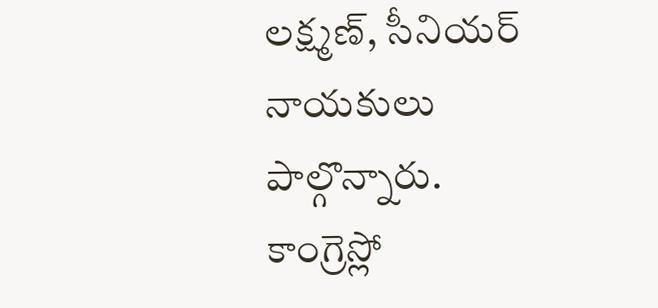లక్ష్మణ్, సీనియర్ నాయకులు పాల్గొన్నారు.
కాంగ్రెస్లో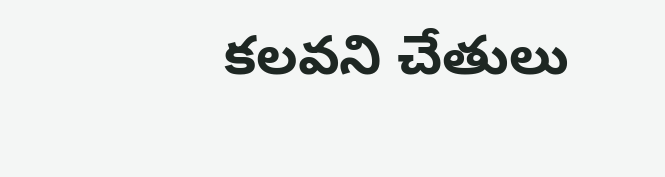కలవని చేతులు